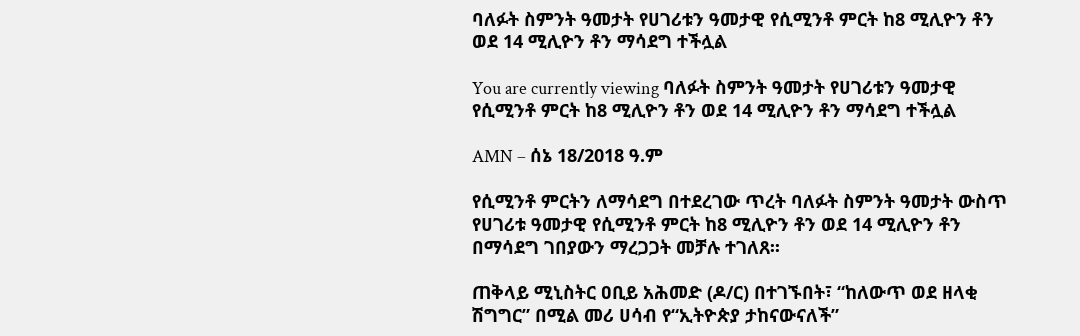ባለፉት ስምንት ዓመታት የሀገሪቱን ዓመታዊ የሲሚንቶ ምርት ከ8 ሚሊዮን ቶን ወደ 14 ሚሊዮን ቶን ማሳደግ ተችሏል

You are currently viewing ባለፉት ስምንት ዓመታት የሀገሪቱን ዓመታዊ የሲሚንቶ ምርት ከ8 ሚሊዮን ቶን ወደ 14 ሚሊዮን ቶን ማሳደግ ተችሏል

AMN – ሰኔ 18/2018 ዓ.ም

የሲሚንቶ ምርትን ለማሳደግ በተደረገው ጥረት ባለፉት ስምንት ዓመታት ውስጥ የሀገሪቱ ዓመታዊ የሲሚንቶ ምርት ከ8 ሚሊዮን ቶን ወደ 14 ሚሊዮን ቶን በማሳደግ ገበያውን ማረጋጋት መቻሉ ተገለጸ፡፡

ጠቅላይ ሚኒስትር ዐቢይ አሕመድ (ዶ/ር) በተገኙበት፣ “ከለውጥ ወደ ዘላቂ ሽግግር” በሚል መሪ ሀሳብ የ“ኢትዮጵያ ታከናውናለች”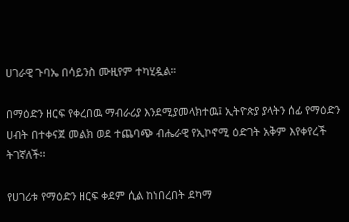ሀገራዊ ጉባኤ በሳይንስ ሙዚየም ተካሂዷል።

በማዕድን ዘርፍ የቀረበዉ ማብራሪያ እንደሚያመላክተዉ፤ ኢትዮጵያ ያላትን ሰፊ የማዕድን ሀብት በተቀናጀ መልክ ወደ ተጨባጭ ብሔራዊ የኢኮኖሚ ዕድገት አቅም እየቀየረች ትገኛለች፡፡

የሀገሪቱ የማዕድን ዘርፍ ቀደም ሲል ከነበረበት ደካማ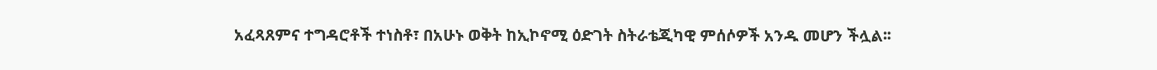አፈጻጸምና ተግዳሮቶች ተነስቶ፣ በአሁኑ ወቅት ከኢኮኖሚ ዕድገት ስትራቴጂካዊ ምሰሶዎች አንዱ መሆን ችሏል፡፡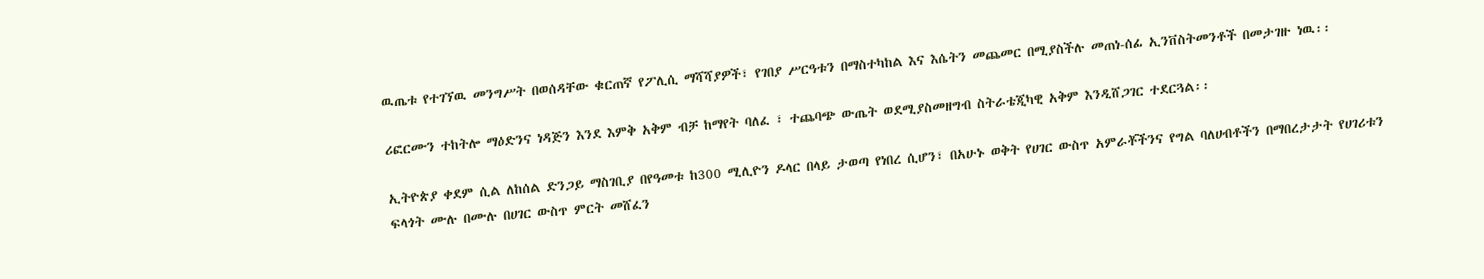ዉጤቱ የተገኘዉ መንግሥት በወሰዳቸው ቁርጠኛ የፖሊሲ ማሻሻያዎች፣ የገበያ ሥርዓቱን በማስተካከል እና እሴትን መጨመር በሚያስችሉ መጠነ-ሰፊ ኢንቨስትመንቶች በመታገዙ ነዉ፡፡

ሪፎርሙን ተከትሎ ማዕድንና ነዳጅን እንደ እምቅ አቅም ብቻ ከማየት ባለፈ ፣ ተጨባጭ ውጤት ወደሚያስመዘግብ ስትራቴጂካዊ አቅም እንዲሸጋገር ተደርጓል፡፡

ኢትዮጵያ ቀደም ሲል ለከሰል ድንጋይ ማስገቢያ በየዓመቱ ከ300 ሚሊዮን ዶላር በላይ ታወጣ የነበረ ሲሆን፣ በአሁኑ ወቅት የሀገር ውስጥ አምራቾችንና የግል ባለሀብቶችን በማበረታታት የሀገሪቱን ፍላጎት ሙሉ በሙሉ በሀገር ውስጥ ምርት መሸፈን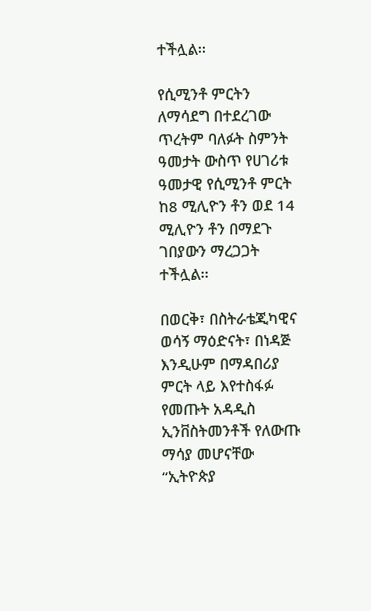ተችሏል፡፡

የሲሚንቶ ምርትን ለማሳደግ በተደረገው ጥረትም ባለፉት ስምንት ዓመታት ውስጥ የሀገሪቱ ዓመታዊ የሲሚንቶ ምርት ከ8 ሚሊዮን ቶን ወደ 14 ሚሊዮን ቶን በማደጉ ገበያውን ማረጋጋት ተችሏል፡፡

በወርቅ፣ በስትራቴጂካዊና ወሳኝ ማዕድናት፣ በነዳጅ እንዲሁም በማዳበሪያ ምርት ላይ እየተስፋፉ የመጡት አዳዲስ ኢንቨስትመንቶች የለውጡ ማሳያ መሆናቸው “ኢትዮጵያ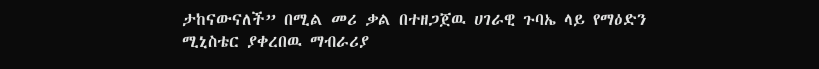ታከናውናለች” በሚል መሪ ቃል በተዘጋጀዉ ሀገራዊ ጉባኤ ላይ የማዕድን ሚኒስቴር ያቀረበዉ ማብራሪያ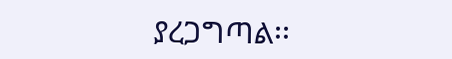ያረጋግጣል፡፡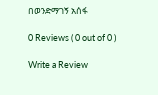በወንድማገኝ አሰፋ

0 Reviews ( 0 out of 0 )

Write a Review